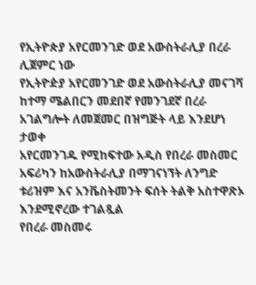የኢትዮጵያ አየርመንገድ ወደ አውስትራሊያ በረራ ሊጀምር ነው
የኢትዮዽያ አየርመንገድ ወደ አውስትራሊያ መናገሻ ከተማ ሜልበርን መደበኛ የመንገደኛ በረራ አገልግሎት ለመጀመር በዝግጅት ላይ እንደሆነ ታወቀ
አየርመንገዱ የሚከፍተው አዲስ የበረራ መስመር አፍሪካን ከአውስትራሊያ በማገናነኘት ለንግድ ቱሪዝም እና አንቬስትመንት ፍሰት ትልቅ አስተዋጽኦ እንደሚኖረው ተገልጿል
የበረራ መስመሩ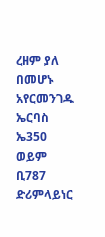ረዘም ያለ በመሆኑ አየርመንገዱ ኤርባስ ኤ350 ወይም ቢ787 ድሪምላይነር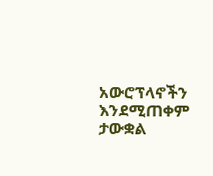አውሮፕላኖችን እንደሚጠቀም ታውቋል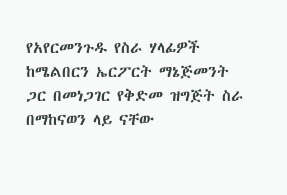የአየርመንጉዱ የስራ ሃላፊዎች ከሜልበርን ኤርፖርት ማኔጅመንት ጋር በመነጋገር የቅድመ ዝግጅት ስራ በማከናወን ላይ ናቸው